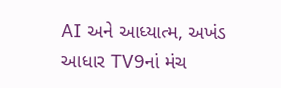AI અને આધ્યાત્મ, અખંડ આધાર TV9નાં મંચ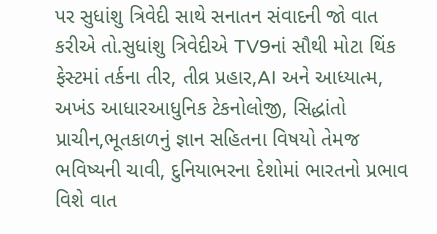પર સુધાંશુ ત્રિવેદી સાથે સનાતન સંવાદની જો વાત કરીએ તો.સુધાંશુ ત્રિવેદીએ TV9નાં સૌથી મોટા થિંક ફેસ્ટમાં તર્કના તીર, તીવ્ર પ્રહાર,AI અને આધ્યાત્મ, અખંડ આધારઆધુનિક ટેકનોલોજી, સિદ્ધાંતો પ્રાચીન,ભૂતકાળનું જ્ઞાન સહિતના વિષયો તેમજ ભવિષ્યની ચાવી, દુનિયાભરના દેશોમાં ભારતનો પ્રભાવ વિશે વાત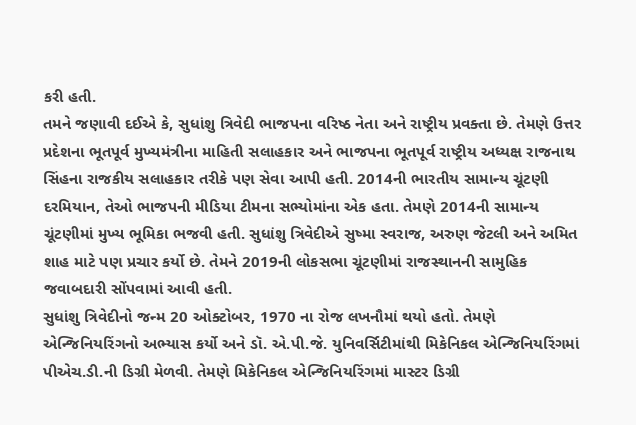કરી હતી.
તમને જણાવી દઈએ કે, સુધાંશુ ત્રિવેદી ભાજપના વરિષ્ઠ નેતા અને રાષ્ટ્રીય પ્રવક્તા છે. તેમણે ઉત્તર પ્રદેશના ભૂતપૂર્વ મુખ્યમંત્રીના માહિતી સલાહકાર અને ભાજપના ભૂતપૂર્વ રાષ્ટ્રીય અધ્યક્ષ રાજનાથ સિંહના રાજકીય સલાહકાર તરીકે પણ સેવા આપી હતી. 2014ની ભારતીય સામાન્ય ચૂંટણી દરમિયાન, તેઓ ભાજપની મીડિયા ટીમના સભ્યોમાંના એક હતા. તેમણે 2014ની સામાન્ય ચૂંટણીમાં મુખ્ય ભૂમિકા ભજવી હતી. સુધાંશુ ત્રિવેદીએ સુષ્મા સ્વરાજ, અરુણ જેટલી અને અમિત શાહ માટે પણ પ્રચાર કર્યો છે. તેમને 2019ની લોકસભા ચૂંટણીમાં રાજસ્થાનની સામુહિક જવાબદારી સોંપવામાં આવી હતી.
સુધાંશુ ત્રિવેદીનો જન્મ 20 ઓક્ટોબર, 1970 ના રોજ લખનૌમાં થયો હતો. તેમણે એન્જિનિયરિંગનો અભ્યાસ કર્યો અને ડૉ. એ.પી.જે. યુનિવર્સિટીમાંથી મિકેનિકલ એન્જિનિયરિંગમાં પીએચ.ડી.ની ડિગ્રી મેળવી. તેમણે મિકેનિકલ એન્જિનિયરિંગમાં માસ્ટર ડિગ્રી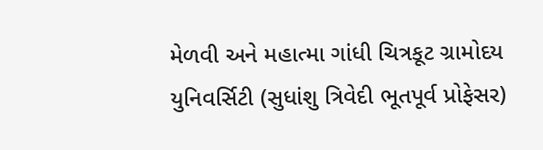મેળવી અને મહાત્મા ગાંધી ચિત્રકૂટ ગ્રામોદય યુનિવર્સિટી (સુધાંશુ ત્રિવેદી ભૂતપૂર્વ પ્રોફેસર)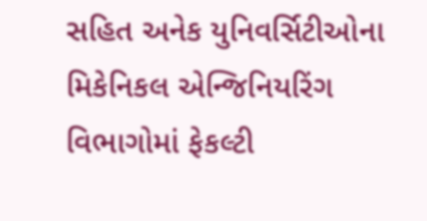સહિત અનેક યુનિવર્સિટીઓના મિકેનિકલ એન્જિનિયરિંગ વિભાગોમાં ફેકલ્ટી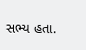સભ્ય હતા.